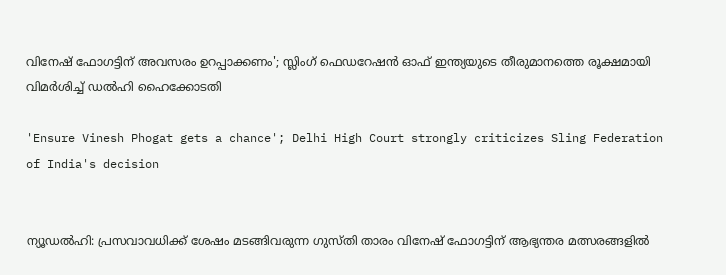വിനേഷ് ഫോഗട്ടിന് അവസരം ഉറപ്പാക്കണം'; സ്ലിംഗ് ഫെഡറേഷന്‍ ഓഫ് ഇന്ത്യയുടെ തീരുമാനത്തെ രൂക്ഷമായി വിമര്‍ശിച്ച് ഡല്‍ഹി ഹൈക്കോടതി

'Ensure Vinesh Phogat gets a chance'; Delhi High Court strongly criticizes Sling Federation of India's decision


ന്യൂഡല്‍ഹി: പ്രസവാവധിക്ക് ശേഷം മടങ്ങിവരുന്ന ഗുസ്തി താരം വിനേഷ് ഫോഗട്ടിന് ആഭ്യന്തര മത്സരങ്ങളില്‍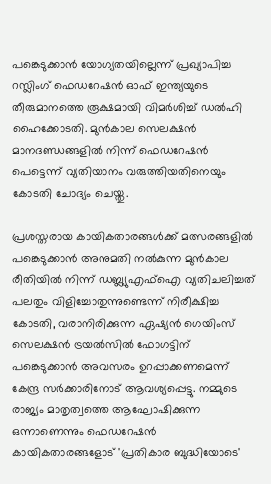പങ്കെടുക്കാന്‍ യോഗ്യതയില്ലെന്ന്‌ പ്രഖ്യാപിച്ച റസ്ലിംഗ് ഫെഡറേഷന്‍ ഓഫ് ഇന്ത്യയുടെ തീരുമാനത്തെ രൂക്ഷമായി വിമര്‍ശിച്ച് ഡല്‍ഹി ഹൈക്കോടതി. മുന്‍കാല സെലക്ഷന്‍ മാനദണ്ഡങ്ങളില്‍ നിന്ന് ഫെഡറേഷന്‍ പെട്ടെന്ന് വ്യതിയാനം വരുത്തിയതിനെയും കോടതി ചോദ്യം ചെയ്തു.

പ്രശസ്തരായ കായികതാരങ്ങള്‍ക്ക് മത്സരങ്ങളില്‍ പങ്കെടുക്കാന്‍ അനുമതി നല്‍കുന്ന മുന്‍കാല രീതിയില്‍ നിന്ന് ഡബ്ല്യുഎഫ്‌ഐ വ്യതിചലിച്ചത് പലതും വിളിച്ചോതുന്നുണ്ടെന്ന് നിരീക്ഷിച്ച കോടതി, വരാനിരിക്കുന്ന ഏഷ്യന്‍ ഗെയിംസ് സെലക്ഷന്‍ ട്രയല്‍സില്‍ ഫോഗട്ടിന് പങ്കെടുക്കാന്‍ അവസരം ഉറപ്പാക്കണമെന്ന് കേന്ദ്ര സര്‍ക്കാരിനോട് ആവശ്യപ്പെട്ടു. നമ്മുടെ രാജ്യം മാതൃത്വത്തെ ആഘോഷിക്കുന്ന ഒന്നാണെന്നും ഫെഡറേഷന്‍ കായികതാരങ്ങളോട് 'പ്രതികാര ബുദ്ധിയോടെ'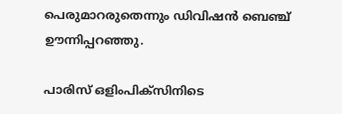പെരുമാറരുതെന്നും ഡിവിഷന്‍ ബെഞ്ച് ഊന്നിപ്പറഞ്ഞു.

പാരിസ് ഒളിംപിക്‌സിനിടെ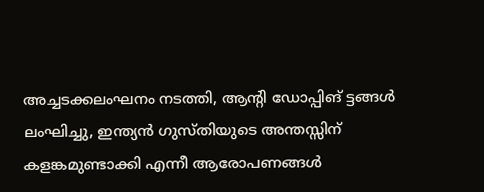അച്ചടക്കലംഘനം നടത്തി, ആന്റി ഡോപ്പിങ് ട്ടങ്ങള്‍ ലംഘിച്ചു, ഇന്ത്യന്‍ ഗുസ്തിയുടെ അന്തസ്സിന് കളങ്കമുണ്ടാക്കി എന്നീ ആരോപണങ്ങള്‍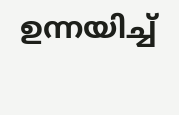ഉന്നയിച്ച്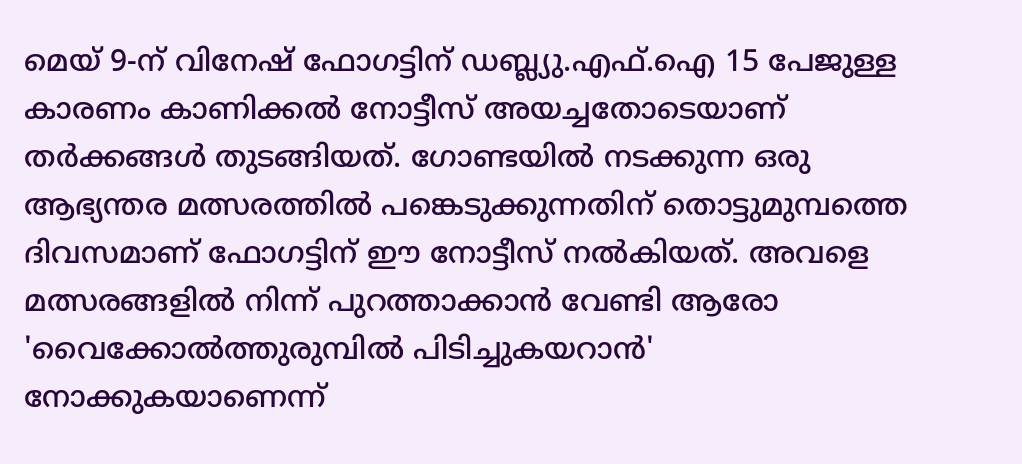മെയ് 9-ന് വിനേഷ് ഫോഗട്ടിന് ഡബ്ല്യു.എഫ്.ഐ 15 പേജുള്ള കാരണം കാണിക്കല്‍ നോട്ടീസ് അയച്ചതോടെയാണ് തര്‍ക്കങ്ങള്‍ തുടങ്ങിയത്. ഗോണ്ടയില്‍ നടക്കുന്ന ഒരു ആഭ്യന്തര മത്സരത്തില്‍ പങ്കെടുക്കുന്നതിന് തൊട്ടുമുമ്പത്തെ ദിവസമാണ് ഫോഗട്ടിന് ഈ നോട്ടീസ് നല്‍കിയത്. അവളെ മത്സരങ്ങളില്‍ നിന്ന് പുറത്താക്കാന്‍ വേണ്ടി ആരോ 'വൈക്കോല്‍ത്തുരുമ്പില്‍ പിടിച്ചുകയറാന്‍' നോക്കുകയാണെന്ന്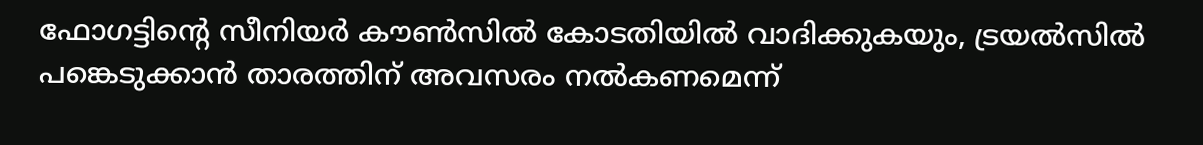ഫോഗട്ടിന്റെ സീനിയര്‍ കൗണ്‍സില്‍ കോടതിയില്‍ വാദിക്കുകയും, ട്രയല്‍സില്‍ പങ്കെടുക്കാന്‍ താരത്തിന് അവസരം നല്‍കണമെന്ന്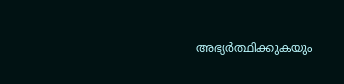അഭ്യര്‍ത്ഥിക്കുകയും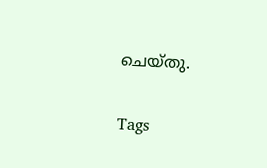ചെയ്തു.

Tags